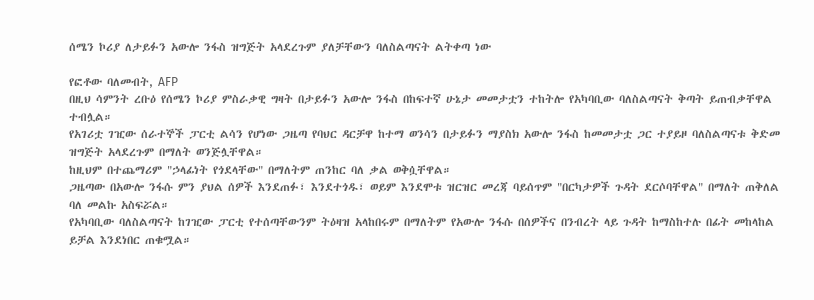ሰሜን ኮሪያ ለታይፉን አውሎ ንፋስ ዝግጅት አላደረጉም ያለቻቸውን ባለስልጣናት ልትቀጣ ነው

የፎቶው ባለመብት, AFP
በዚህ ሳምንት ረቡዕ የሰሜን ኮሪያ ምስራቃዊ ግዛት በታይፉን አውሎ ንፋስ በከፍተኛ ሁኔታ መመታቷን ተከትሎ የአካባቢው ባለስልጣናት ቅጣት ይጠብቃቸዋል ተብሏል።
የአገሪቷ ገዢው ሰራተኞች ፓርቲ ልሳን የሆነው ጋዜጣ የባህር ዳርቻዋ ከተማ ወንሳን በታይፉን ማያስክ አውሎ ንፋስ ከመመታቷ ጋር ተያይዞ ባለስልጣናቱ ቅድመ ዝግጅት አላደረጉም በማለት ወንጅሏቸዋል።
ከዚህም በተጨማሪም "ኃላፊነት የጎደላቸው" በማለትም ጠንከር ባለ ቃል ወቅሷቸዋል።
ጋዜጣው በአውሎ ንፋሱ ምን ያህል ሰዎች እንደጠፉ፣ እንደተጎዱ፣ ወይም እንደሞቱ ዝርዝር መረጃ ባይሰጥም "በርካታዎች ጉዳት ደርሶባቸዋል" በማለት ጠቅለል ባለ መልኩ አስፍሯል።
የአካባቢው ባለስልጣናት ከገዢው ፓርቲ የተሰጣቸውንም ትዕዛዝ አላከበሩም በማለትም የአውሎ ንፋሱ በሰዎችና በንብረት ላይ ጉዳት ከማስከተሉ በፊት መከላከል ይቻል እንደነበር ጠቁሟል።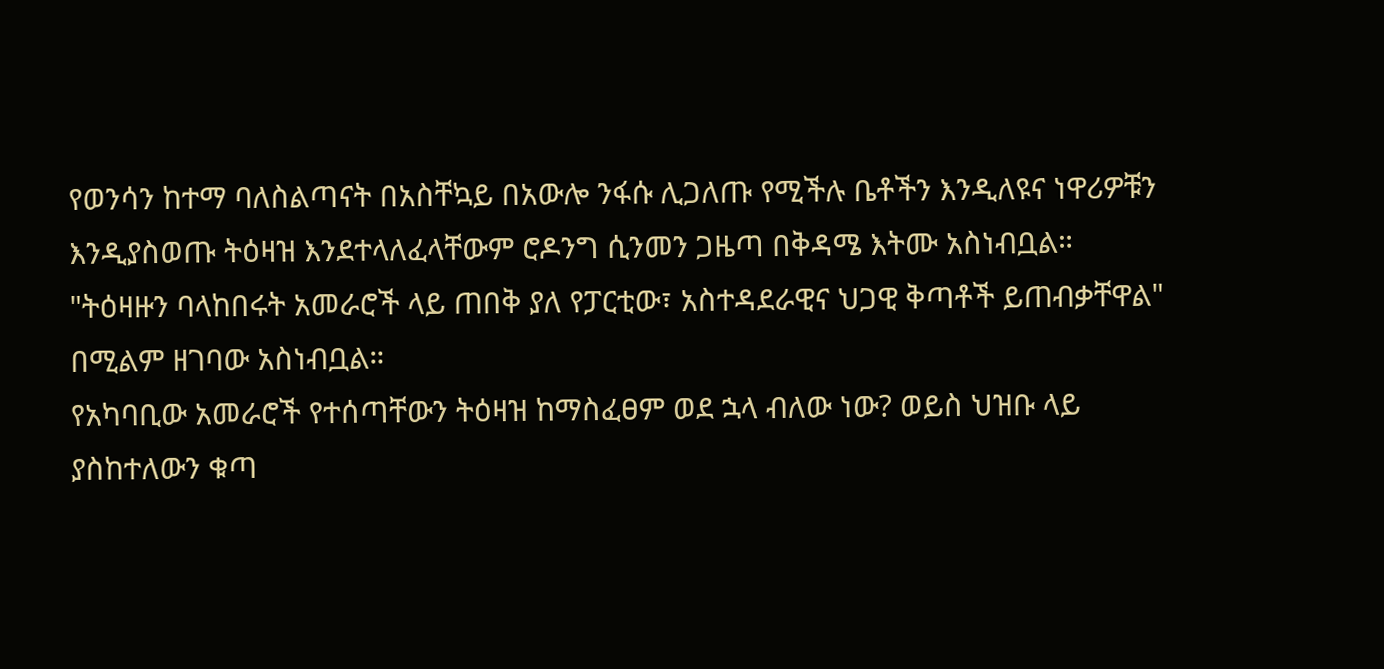የወንሳን ከተማ ባለስልጣናት በአስቸኳይ በአውሎ ንፋሱ ሊጋለጡ የሚችሉ ቤቶችን እንዲለዩና ነዋሪዎቹን እንዲያስወጡ ትዕዛዝ እንደተላለፈላቸውም ሮዶንግ ሲንመን ጋዜጣ በቅዳሜ እትሙ አስነብቧል።
"ትዕዛዙን ባላከበሩት አመራሮች ላይ ጠበቅ ያለ የፓርቲው፣ አስተዳደራዊና ህጋዊ ቅጣቶች ይጠብቃቸዋል" በሚልም ዘገባው አስነብቧል።
የአካባቢው አመራሮች የተሰጣቸውን ትዕዛዝ ከማስፈፀም ወደ ኋላ ብለው ነው? ወይስ ህዝቡ ላይ ያስከተለውን ቁጣ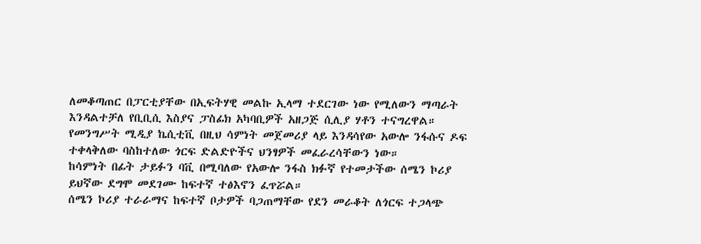ለመቆጣጠር በፓርቲያቸው በኢፍትሃዊ መልኩ ኢላማ ተደርገው ነው የሚለውን ማጣራት እንዳልተቻለ የቢቢሲ እስያና ፓስፊክ አካባቢዎች አዘጋጅ ሲሊያ ሃቶን ተናግረዋል።
የመንግሥት ሚዲያ ኬሲቲቪ በዚህ ሳምነት መጀመሪያ ላይ እንዳሳየው አውሎ ንፋሱና ዶፍ ተቀላቅለው ባስከተለው ጎርፍ ድልድዮችና ህንፃዎች መፈራረሳቸውን ነው።
ከሳምነት በፊት ታይፉን ባቪ በሚባለው የአውሎ ንፋስ ክፉኛ የተመታችው ሰሜን ኮሪያ ይህኛው ደግሞ መደገሙ ከፍተኛ ተፅእኖን ፈጥሯል።
ሰሜን ኮሪያ ተራራማና ከፍተኛ ቦታዎች ባጋጠማቸው የደን መራቆት ለጎርፍ ተጋላጭ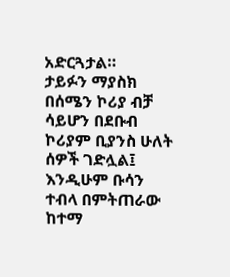አድርጓታል።
ታይፉን ማያስክ በሰሜን ኮሪያ ብቻ ሳይሆን በደቡብ ኮሪያም ቢያንስ ሁለት ሰዎች ገድሏል፤ እንዲሁም ቡሳን ተብላ በምትጠራው ከተማ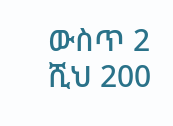ውስጥ 2 ሺህ 200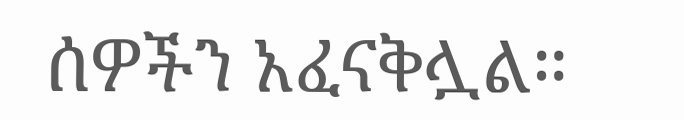ሰዎችን አፈናቅሏል።